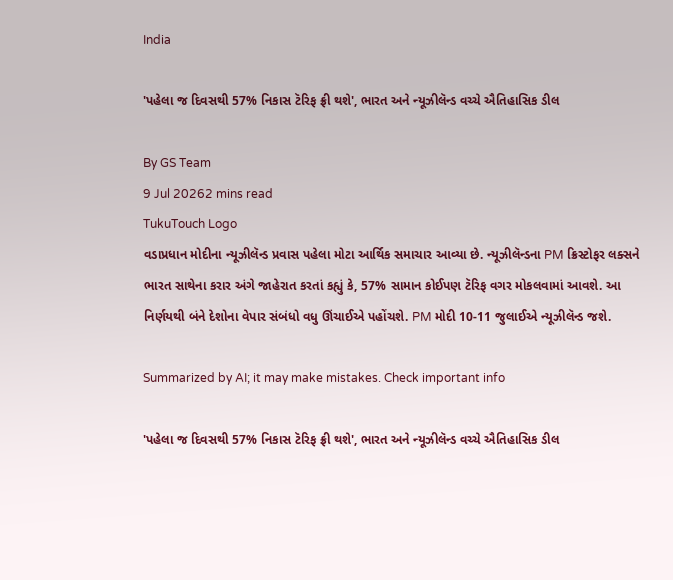India

'પહેલા જ દિવસથી 57% નિકાસ ટૅરિફ ફ્રી થશે', ભારત અને ન્યૂઝીલૅન્ડ વચ્ચે ઐતિહાસિક ડીલ

By GS Team
9 Jul 20262 mins read
TukuTouch Logo
વડાપ્રધાન મોદીના ન્યૂઝીલૅન્ડ પ્રવાસ પહેલા મોટા આર્થિક સમાચાર આવ્યા છે. ન્યૂઝીલૅન્ડના PM ક્રિસ્ટોફર લક્સને ભારત સાથેના કરાર અંગે જાહેરાત કરતાં કહ્યું કે, 57% સામાન કોઈપણ ટૅરિફ વગર મોકલવામાં આવશે. આ નિર્ણયથી બંને દેશોના વેપાર સંબંધો વધુ ઊંચાઈએ પહોંચશે. PM મોદી 10-11 જુલાઈએ ન્યૂઝીલૅન્ડ જશે.

Summarized by AI; it may make mistakes. Check important info

'પહેલા જ દિવસથી 57% નિકાસ ટૅરિફ ફ્રી થશે', ભારત અને ન્યૂઝીલૅન્ડ વચ્ચે ઐતિહાસિક ડીલ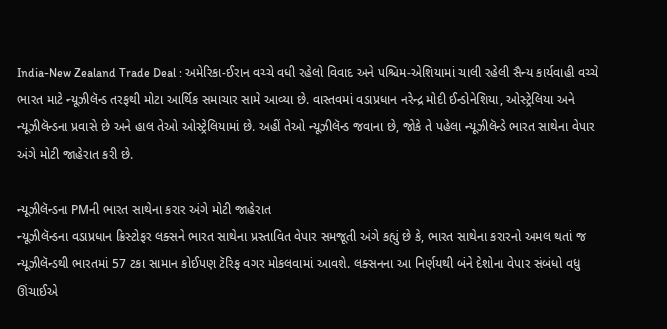India-New Zealand Trade Deal : અમેરિકા-ઈરાન વચ્ચે વધી રહેલો વિવાદ અને પશ્ચિમ-એશિયામાં ચાલી રહેલી સૈન્ય કાર્યવાહી વચ્ચે ભારત માટે ન્યૂઝીલૅન્ડ તરફથી મોટા આર્થિક સમાચાર સામે આવ્યા છે. વાસ્તવમાં વડાપ્રધાન નરેન્દ્ર મોદી ઈન્ડોનેશિયા, ઓસ્ટ્રેલિયા અને ન્યૂઝીલૅન્ડના પ્રવાસે છે અને હાલ તેઓ ઓસ્ટ્રેલિયામાં છે. અહીં તેઓ ન્યૂઝીલૅન્ડ જવાના છે, જોકે તે પહેલા ન્યૂઝીલૅન્ડે ભારત સાથેના વેપાર અંગે મોટી જાહેરાત કરી છે.

ન્યૂઝીલૅન્ડના PMની ભારત સાથેના કરાર અંગે મોટી જાહેરાત
ન્યૂઝીલૅન્ડના વડાપ્રધાન ક્રિસ્ટોફર લક્સને ભારત સાથેના પ્રસ્તાવિત વેપાર સમજૂતી અંગે કહ્યું છે કે, ભારત સાથેના કરારનો અમલ થતાં જ ન્યૂઝીલૅન્ડથી ભારતમાં 57 ટકા સામાન કોઈપણ ટૅરિફ વગર મોકલવામાં આવશે. લક્સનના આ નિર્ણયથી બંને દેશોના વેપાર સંબંધો વધુ ઊંચાઈએ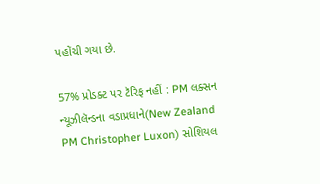પહોંચી ગયા છે.

57% પ્રોડક્ટ પર ટૅરિફ નહીં : PM લક્સન
ન્યૂઝીલૅન્ડના વડાપ્રધાને(New Zealand PM Christopher Luxon) સોશિયલ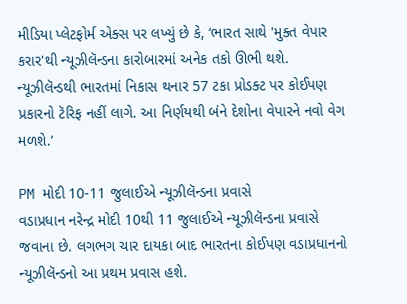મીડિયા પ્લેટફોર્મ એક્સ પર લખ્યું છે કે, ‘ભારત સાથે 'મુક્ત વેપાર કરાર'થી ન્યૂઝીલૅન્ડના કારોબારમાં અનેક તકો ઊભી થશે. ન્યૂઝીલૅન્ડથી ભારતમાં નિકાસ થનાર 57 ટકા પ્રોડક્ટ પર કોઈપણ પ્રકારનો ટૅરિફ નહીં લાગે. આ નિર્ણયથી બંને દેશોના વેપારને નવો વેગ મળશે.’

PM મોદી 10-11 જુલાઈએ ન્યૂઝીલૅન્ડના પ્રવાસે
વડાપ્રધાન નરેન્દ્ર મોદી 10થી 11 જુલાઈએ ન્યૂઝીલૅન્ડના પ્રવાસે જવાના છે. લગભગ ચાર દાયકા બાદ ભારતના કોઈપણ વડાપ્રધાનનો ન્યૂઝીલૅન્ડનો આ પ્રથમ પ્રવાસ હશે.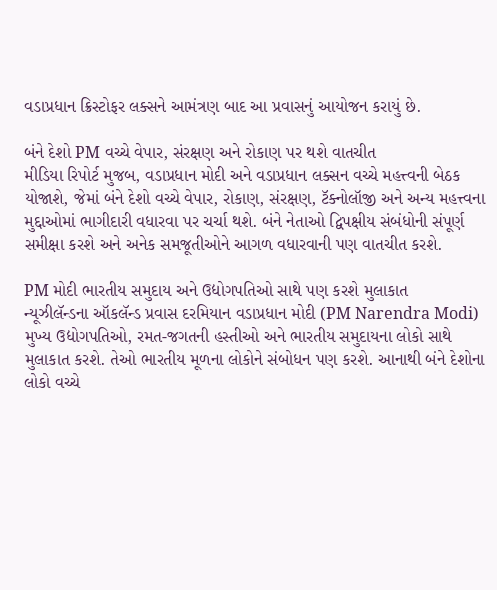વડાપ્રધાન ક્રિસ્ટોફર લક્સને આમંત્રણ બાદ આ પ્રવાસનું આયોજન કરાયું છે.

બંને દેશો PM વચ્ચે વેપાર, સંરક્ષણ અને રોકાણ પર થશે વાતચીત
મીડિયા રિપોર્ટ મુજબ, વડાપ્રધાન મોદી અને વડાપ્રધાન લક્સન વચ્ચે મહત્ત્વની બેઠક યોજાશે, જેમાં બંને દેશો વચ્ચે વેપાર, રોકાણ, સંરક્ષણ, ટૅક્નોલૉજી અને અન્ય મહત્ત્વના મુદ્દાઓમાં ભાગીદારી વધારવા પર ચર્ચા થશે. બંને નેતાઓ દ્વિપક્ષીય સંબંધોની સંપૂર્ણ સમીક્ષા કરશે અને અનેક સમજૂતીઓને આગળ વધારવાની પણ વાતચીત કરશે.

PM મોદી ભારતીય સમુદાય અને ઉદ્યોગપતિઓ સાથે પણ કરશે મુલાકાત
ન્યૂઝીલૅન્ડના ઑકલૅન્ડ પ્રવાસ દરમિયાન વડાપ્રધાન મોદી (PM Narendra Modi) મુખ્ય ઉદ્યોગપતિઓ, રમત-જગતની હસ્તીઓ અને ભારતીય સમુદાયના લોકો સાથે મુલાકાત કરશે. તેઓ ભારતીય મૂળના લોકોને સંબોધન પણ કરશે. આનાથી બંને દેશોના લોકો વચ્ચે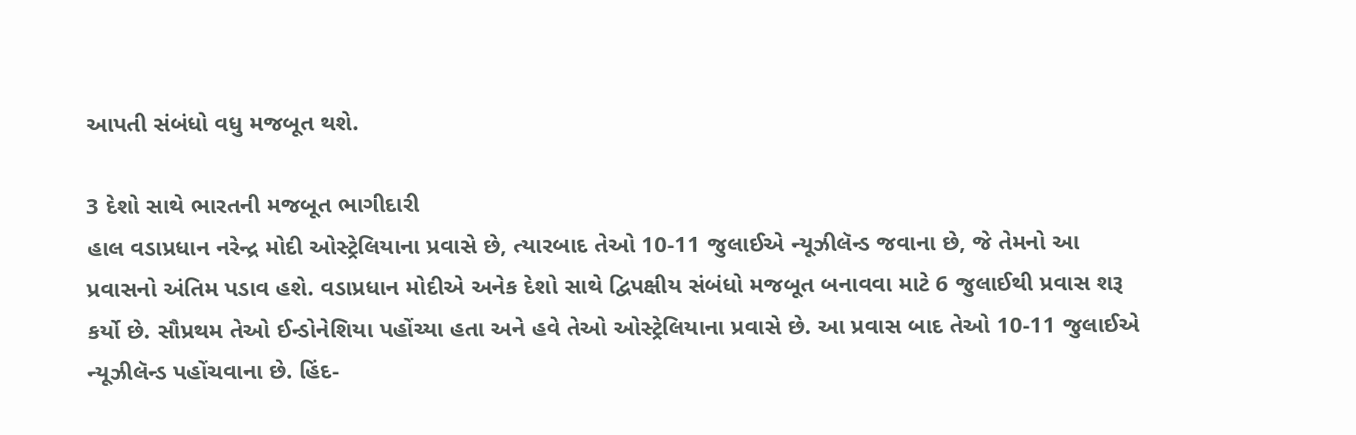આપતી સંબંધો વધુ મજબૂત થશે.

3 દેશો સાથે ભારતની મજબૂત ભાગીદારી
હાલ વડાપ્રધાન નરેન્દ્ર મોદી ઓસ્ટ્રેલિયાના પ્રવાસે છે, ત્યારબાદ તેઓ 10-11 જુલાઈએ ન્યૂઝીલૅન્ડ જવાના છે, જે તેમનો આ પ્રવાસનો અંતિમ પડાવ હશે. વડાપ્રધાન મોદીએ અનેક દેશો સાથે દ્વિપક્ષીય સંબંધો મજબૂત બનાવવા માટે 6 જુલાઈથી પ્રવાસ શરૂ કર્યો છે. સૌપ્રથમ તેઓ ઈન્ડોનેશિયા પહોંચ્યા હતા અને હવે તેઓ ઓસ્ટ્રેલિયાના પ્રવાસે છે. આ પ્રવાસ બાદ તેઓ 10-11 જુલાઈએ ન્યૂઝીલૅન્ડ પહોંચવાના છે. હિંદ-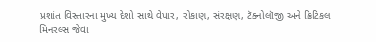પ્રશાંત વિસ્તારના મુખ્ય દેશો સાથે વેપાર, રોકાણ, સંરક્ષણ, ટૅક્નોલૉજી અને ક્રિટિકલ મિનરલ્સ જેવા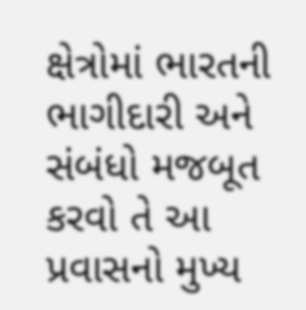ક્ષેત્રોમાં ભારતની ભાગીદારી અને સંબંધો મજબૂત કરવો તે આ પ્રવાસનો મુખ્ય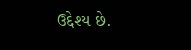ઉદ્દેશ્ય છે.